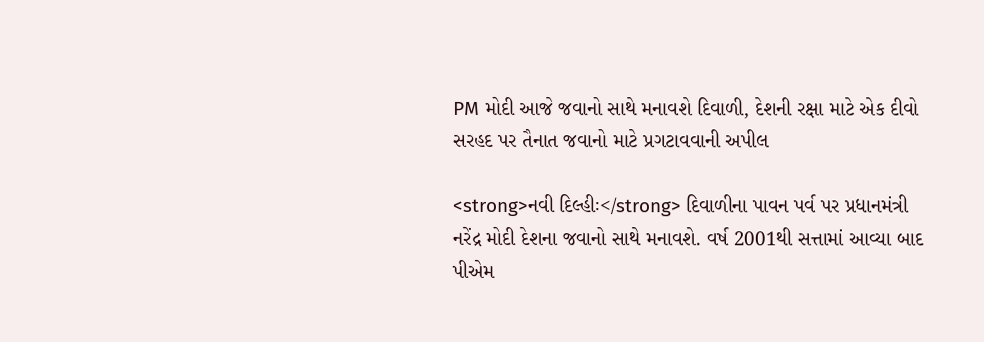PM મોદી આજે જવાનો સાથે મનાવશે દિવાળી, દેશની રક્ષા માટે એક દીવો સરહદ પર તૈનાત જવાનો માટે પ્રગટાવવાની અપીલ

<strong>નવી દિલ્હીઃ</strong> દિવાળીના પાવન પર્વ પર પ્રધાનમંત્રી નરેંદ્ર મોદી દેશના જવાનો સાથે મનાવશે. વર્ષ 2001થી સત્તામાં આવ્યા બાદ પીએમ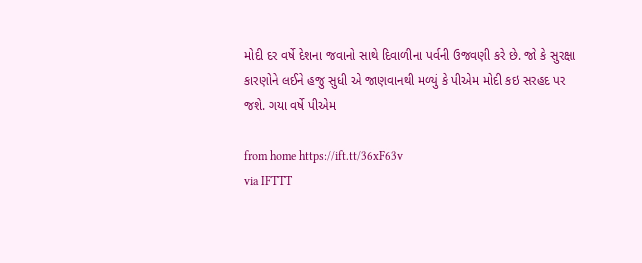મોદી દર વર્ષે દેશના જવાનો સાથે દિવાળીના પર્વની ઉજવણી કરે છે. જો કે સુરક્ષા કારણોને લઈને હજુ સુધી એ જાણવાનથી મળ્યું કે પીએમ મોદી કઇ સરહદ પર જશે. ગયા વર્ષે પીએમ

from home https://ift.tt/36xF63v
via IFTTT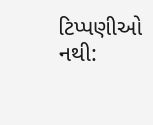ટિપ્પણીઓ નથી: